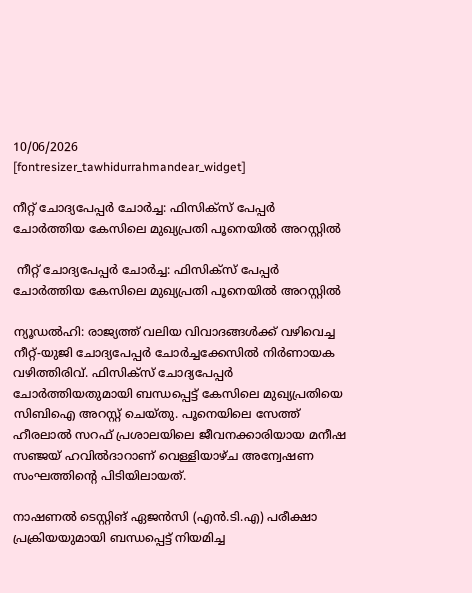10/06/2026
[fontresizer_tawhidurrahmandear_widget]

നീറ്റ് ചോദ്യപേപ്പർ ചോർച്ച: ഫിസിക്‌സ്‌ പേപ്പർ ചോർത്തിയ കേസിലെ മുഖ്യപ്രതി പൂനെയിൽ അറസ്റ്റിൽ

 നീറ്റ് ചോദ്യപേപ്പർ ചോർച്ച: ഫിസിക്‌സ്‌ പേപ്പർ ചോർത്തിയ കേസിലെ മുഖ്യപ്രതി പൂനെയിൽ അറസ്റ്റിൽ

ന്യൂഡൽഹി: രാജ്യത്ത് വലിയ വിവാദങ്ങൾക്ക് വഴിവെച്ച നീറ്റ്-യുജി ചോദ്യപേപ്പർ ചോർച്ചക്കേസിൽ നിർണായക വഴിത്തിരിവ്. ഫിസിക്സ് ചോദ്യപേപ്പർ ചോർത്തിയതുമായി ബന്ധപ്പെട്ട് കേസിലെ മുഖ്യപ്രതിയെ സിബിഐ അറസ്റ്റ് ചെയ്തു. പൂനെയിലെ സേത്ത് ഹീരലാൽ സറഫ് പ്രശാലയിലെ ജീവനക്കാരിയായ മനീഷ സഞ്ജയ് ഹവിൽദാറാണ് വെള്ളിയാഴ്ച അന്വേഷണ സംഘത്തിന്റെ പിടിയിലായത്.

നാഷണൽ ടെസ്റ്റിങ് ഏജൻസി (എൻ.ടി.എ) പരീക്ഷാ പ്രക്രിയയുമായി ബന്ധപ്പെട്ട് നിയമിച്ച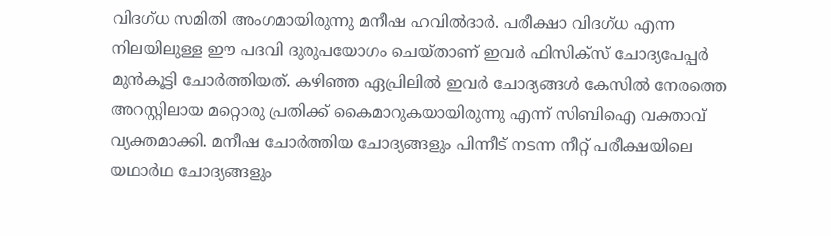വിദഗ്ധ സമിതി അംഗമായിരുന്നു മനീഷ ഹവിൽദാർ. പരീക്ഷാ വിദഗ്ധ എന്ന നിലയിലുള്ള ഈ പദവി ദുരുപയോഗം ചെയ്താണ് ഇവർ ഫിസിക്‌സ് ചോദ്യപേപ്പർ മുൻകൂട്ടി ചോർത്തിയത്. കഴിഞ്ഞ ഏപ്രിലിൽ ഇവർ ചോദ്യങ്ങൾ കേസിൽ നേരത്തെ അറസ്റ്റിലായ മറ്റൊരു പ്രതിക്ക് കൈമാറുകയായിരുന്നു എന്ന് സിബിഐ വക്താവ് വ്യക്തമാക്കി. മനീഷ ചോർത്തിയ ചോദ്യങ്ങളും പിന്നീട് നടന്ന നീറ്റ് പരീക്ഷയിലെ യഥാർഥ ചോദ്യങ്ങളും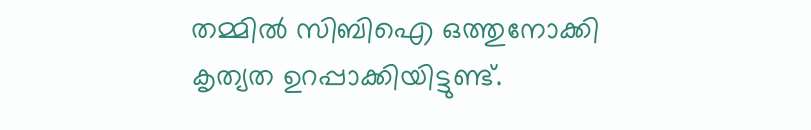തമ്മിൽ സിബിഐ ഒത്തുനോക്കി കൃത്യത ഉറപ്പാക്കിയിട്ടുണ്ട്.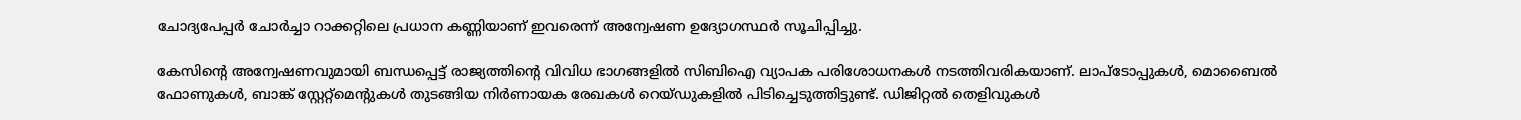ചോദ്യപേപ്പർ ചോർച്ചാ റാക്കറ്റിലെ പ്രധാന കണ്ണിയാണ് ഇവരെന്ന് അന്വേഷണ ഉദ്യോഗസ്ഥർ സൂചിപ്പിച്ചു.

കേസിന്റെ അന്വേഷണവുമായി ബന്ധപ്പെട്ട് രാജ്യത്തിന്റെ വിവിധ ഭാഗങ്ങളിൽ സിബിഐ വ്യാപക പരിശോധനകൾ നടത്തിവരികയാണ്. ലാപ്ടോപ്പുകൾ, മൊബൈൽ ഫോണുകൾ, ബാങ്ക് സ്റ്റേറ്റ്‌മെന്റുകൾ തുടങ്ങിയ നിർണായക രേഖകൾ റെയ്ഡുകളിൽ പിടിച്ചെടുത്തിട്ടുണ്ട്. ഡിജിറ്റൽ തെളിവുകൾ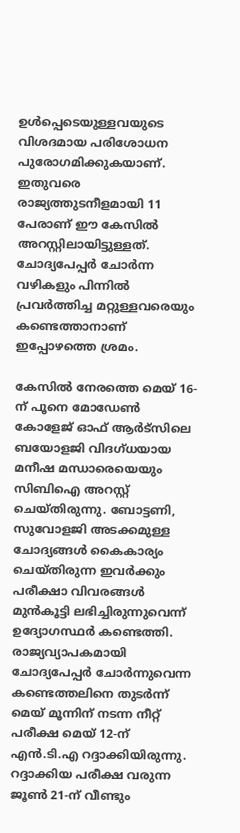ഉൾപ്പെടെയുള്ളവയുടെ വിശദമായ പരിശോധന പുരോഗമിക്കുകയാണ്. ഇതുവരെ രാജ്യത്തുടനീളമായി 11 പേരാണ് ഈ കേസിൽ അറസ്റ്റിലായിട്ടുള്ളത്. ചോദ്യപേപ്പർ ചോർന്ന വഴികളും പിന്നിൽ പ്രവർത്തിച്ച മറ്റുള്ളവരെയും കണ്ടെത്താനാണ് ഇപ്പോഴത്തെ ശ്രമം.

കേസിൽ നേരത്തെ മെയ് 16-ന് പൂനെ മോഡേൺ കോളേജ് ഓഫ് ആർട്‌സിലെ ബയോളജി വിദഗ്ധയായ മനീഷ മന്ധാരെയെയും സിബിഐ അറസ്റ്റ് ചെയ്തിരുന്നു. ബോട്ടണി, സുവോളജി അടക്കമുള്ള ചോദ്യങ്ങൾ കൈകാര്യം ചെയ്തിരുന്ന ഇവർക്കും പരീക്ഷാ വിവരങ്ങൾ മുൻകൂട്ടി ലഭിച്ചിരുന്നുവെന്ന് ഉദ്യോഗസ്ഥർ കണ്ടെത്തി. രാജ്യവ്യാപകമായി ചോദ്യപേപ്പർ ചോർന്നുവെന്ന കണ്ടെത്തലിനെ തുടർന്ന് മെയ് മൂന്നിന് നടന്ന നീറ്റ് പരീക്ഷ മെയ് 12-ന് എൻ.ടി.എ റദ്ദാക്കിയിരുന്നു. റദ്ദാക്കിയ പരീക്ഷ വരുന്ന ജൂൺ 21-ന് വീണ്ടും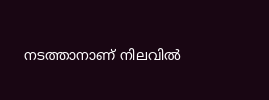നടത്താനാണ് നിലവിൽ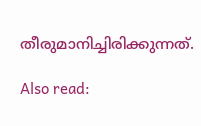തീരുമാനിച്ചിരിക്കുന്നത്.

Also read: